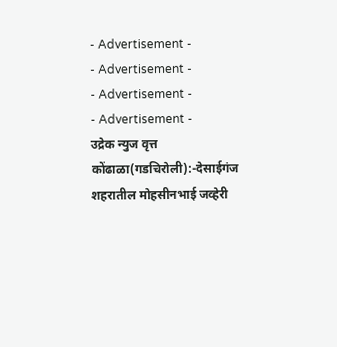- Advertisement -
- Advertisement -
- Advertisement -
- Advertisement -
उद्रेक न्युज वृत्त
कोंढाळा(गडचिरोली):-देसाईगंज शहरातील मोहसीनभाई जव्हेरी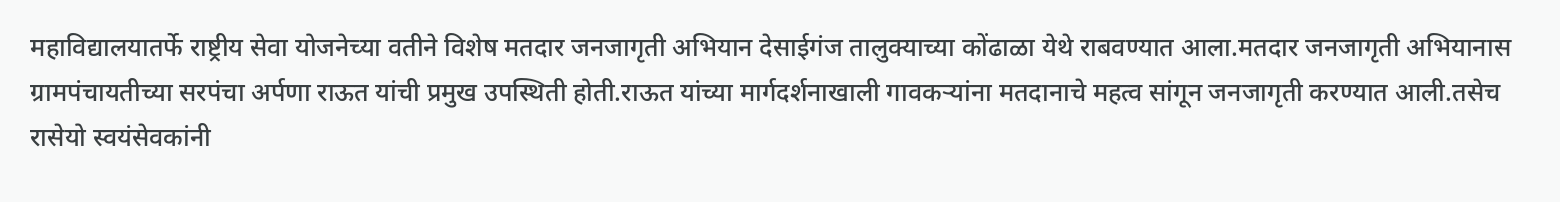महाविद्यालयातर्फे राष्ट्रीय सेवा योजनेच्या वतीने विशेष मतदार जनजागृती अभियान देसाईगंज तालुक्याच्या कोंढाळा येथे राबवण्यात आला.मतदार जनजागृती अभियानास ग्रामपंचायतीच्या सरपंचा अर्पणा राऊत यांची प्रमुख उपस्थिती होती.राऊत यांच्या मार्गदर्शनाखाली गावकऱ्यांना मतदानाचे महत्व सांगून जनजागृती करण्यात आली.तसेच रासेयो स्वयंसेवकांनी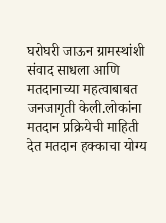घरोघरी जाऊन ग्रामस्थांशी संवाद साधला आणि मतदानाच्या महत्वाबाबत जनजागृती केली.लोकांना मतदान प्रक्रियेची माहिती देत मतदान हक्काचा योग्य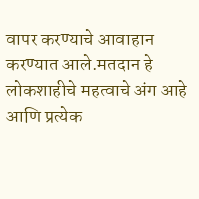वापर करण्याचे आवाहान करण्यात आले.मतदान हे लोकशाहीचे महत्वाचे अंग आहे आणि प्रत्येक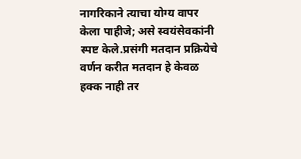नागरिकाने त्याचा योग्य वापर केला पाहीजे; असे स्वयंसेवकांनी स्पष्ट केले.प्रसंगी मतदान प्रक्रियेचे वर्णन करीत मतदान हे केवळ हक्क नाही तर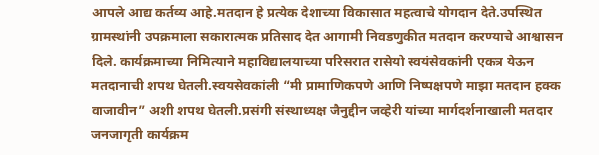आपले आद्य कर्तव्य आहे.मतदान हे प्रत्येक देशाच्या विकासात महत्वाचे योगदान देते.उपस्थित ग्रामस्थांनी उपक्रमाला सकारात्मक प्रतिसाद देत आगामी निवडणुकीत मतदान करण्याचे आश्वासन दिले. कार्यक्रमाच्या निमित्याने महाविद्यालयाच्या परिसरात रासेयो स्वयंसेवकांनी एकत्र येऊन मतदानाची शपथ घेतली.स्वयसेवकांली “मी प्रामाणिकपणे आणि निष्पक्षपणे माझा मतदान हक्क वाजावीन” अशी शपथ घेतली.प्रसंगी संस्थाध्यक्ष जैनुद्दीन जव्हेरी यांच्या मार्गदर्शनाखाली मतदार जनजागृती कार्यक्रम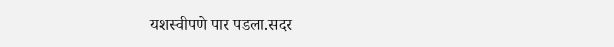यशस्वीपणे पार पडला.सदर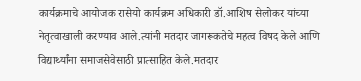कार्यक्रमाचे आयोजक रासेयो कार्यक्रम अधिकारी डॉ.आशिष सेलोकर यांच्या नेतृत्वाखाली करण्याव आले.त्यांनी मतदार जागरूकतेचे महत्व विषद केले आणि विद्यार्थ्यांना समाजसेवेसाठी प्रात्साहित केले.मतदार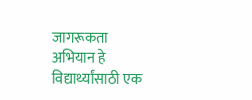जागरूकता अभियान हे विद्यार्थ्यांसाठी एक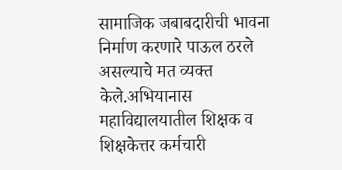सामाजिक जबाबदारीची भावना निर्माण करणारे पाऊल ठरले असल्याचे मत व्यक्त केले.अभियानास महाविद्यालयातील शिक्षक व शिक्षकेत्तर कर्मचारी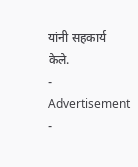यांनी सहकार्य केले.
- Advertisement -